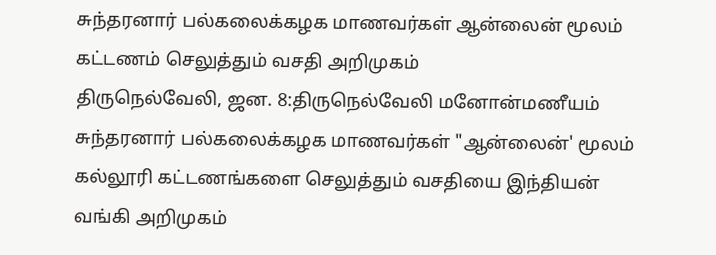சுந்தரனார் பல்கலைக்கழக மாணவர்கள் ஆன்லைன் மூலம் கட்டணம் செலுத்தும் வசதி அறிமுகம்
திருநெல்வேலி, ஜன. 8:திருநெல்வேலி மனோன்மணீயம் சுந்தரனார் பல்கலைக்கழக மாணவர்கள் "ஆன்லைன்' மூலம் கல்லூரி கட்டணங்களை செலுத்தும் வசதியை இந்தியன் வங்கி அறிமுகம்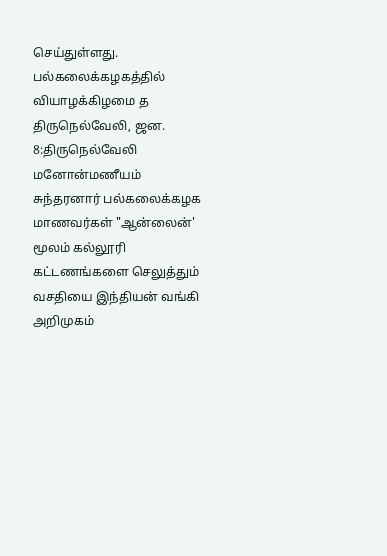செய்துள்ளது. பல்கலைக்கழகத்தில் வியாழக்கிழமை த
திருநெல்வேலி, ஜன. 8:திருநெல்வேலி மனோன்மணீயம் சுந்தரனார் பல்கலைக்கழக மாணவர்கள் "ஆன்லைன்' மூலம் கல்லூரி கட்டணங்களை செலுத்தும் வசதியை இந்தியன் வங்கி அறிமுகம்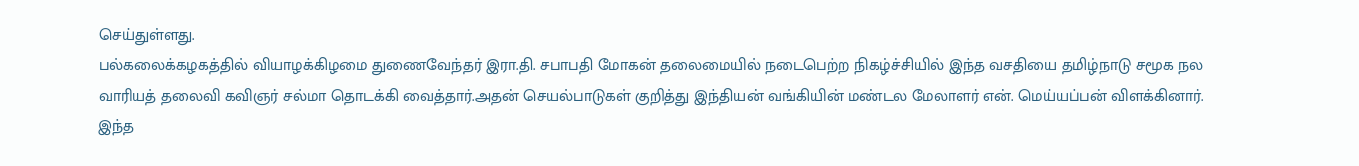செய்துள்ளது.
பல்கலைக்கழகத்தில் வியாழக்கிழமை துணைவேந்தர் இரா.தி. சபாபதி மோகன் தலைமையில் நடைபெற்ற நிகழ்ச்சியில் இந்த வசதியை தமிழ்நாடு சமூக நல வாரியத் தலைவி கவிஞர் சல்மா தொடக்கி வைத்தார்.அதன் செயல்பாடுகள் குறித்து இந்தியன் வங்கியின் மண்டல மேலாளர் என். மெய்யப்பன் விளக்கினார்.
இந்த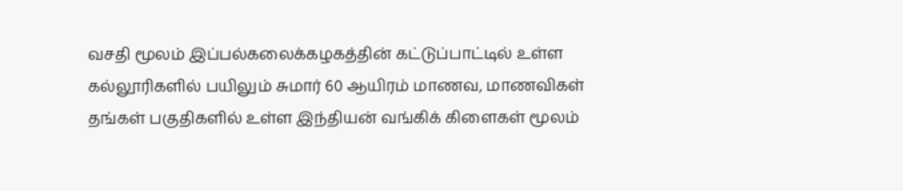வசதி மூலம் இப்பல்கலைக்கழகத்தின் கட்டுப்பாட்டில் உள்ள கல்லூரிகளில் பயிலும் சுமார் 60 ஆயிரம் மாணவ, மாணவிகள் தங்கள் பகுதிகளில் உள்ள இந்தியன் வங்கிக் கிளைகள் மூலம்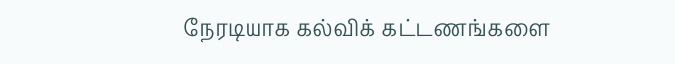நேரடியாக கல்விக் கட்டணங்களை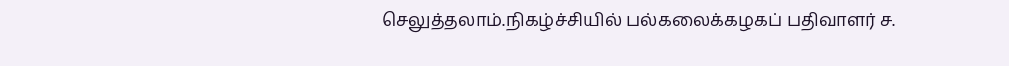செலுத்தலாம்.நிகழ்ச்சியில் பல்கலைக்கழகப் பதிவாளர் ச.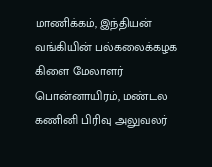மாணிக்கம், இந்தியன் வங்கியின் பல்கலைக்கழக கிளை மேலாளர் பொன்னாயிரம், மண்டல கணினி பிரிவு அலுவலர்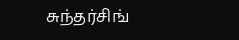சுந்தர்சிங்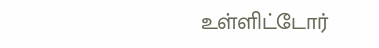உள்ளிட்டோர்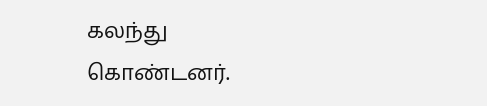கலந்து கொண்டனர்.